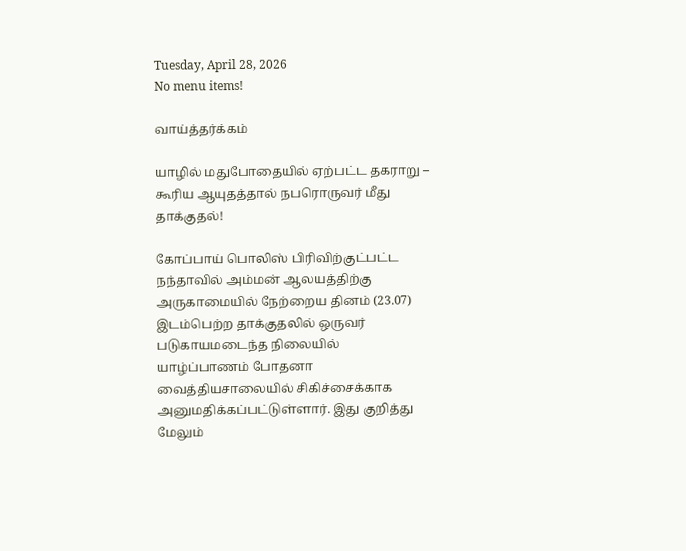Tuesday, April 28, 2026
No menu items!

வாய்த்தர்க்கம்

யாழில் மதுபோதையில் ஏற்பட்ட தகராறு –  கூரிய ஆயுதத்தால் நபரொருவர் மீது தாக்குதல்!

கோப்பாய் பொலிஸ் பிரிவிற்குட்பட்ட நந்தாவில் அம்மன் ஆலயத்திற்கு அருகாமையில் நேற்றைய தினம் (23.07) இடம்பெற்ற தாக்குதலில் ஒருவர் படுகாயமடைந்த நிலையில் யாழ்ப்பாணம் போதனா வைத்தியசாலையில் சிகிச்சைக்காக அனுமதிக்கப்பட்டுள்ளார். இது குறித்து மேலும்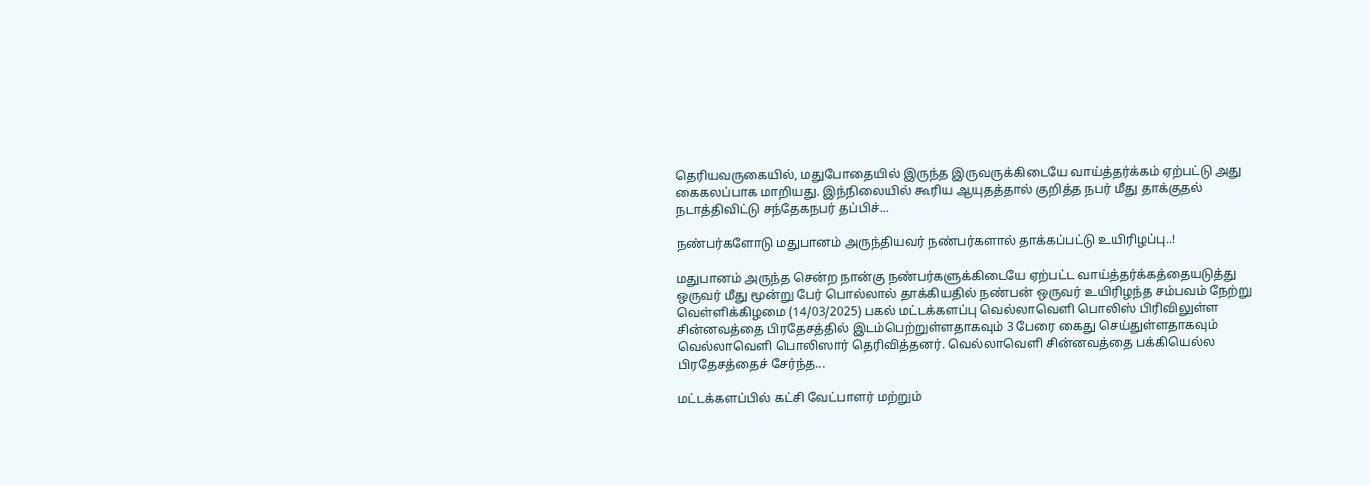தெரியவருகையில், மதுபோதையில் இருந்த இருவருக்கிடையே வாய்த்தர்க்கம் ஏற்பட்டு அது கைகலப்பாக மாறியது. இந்நிலையில் கூரிய ஆயுதத்தால் குறித்த நபர் மீது தாக்குதல் நடாத்திவிட்டு சந்தேகநபர் தப்பிச்...

நண்பர்களோடு மதுபானம் அருந்தியவர் நண்பர்களால் தாக்கப்பட்டு உயிரிழப்பு..!

மதுபானம் அருந்த சென்ற நான்கு நண்பர்களுக்கிடையே ஏற்பட்ட வாய்த்தர்க்கத்தையடுத்து ஒருவர் மீது மூன்று பேர் பொல்லால் தாக்கியதில் நண்பன் ஒருவர் உயிரிழந்த சம்பவம் நேற்று வெள்ளிக்கிழமை (14/03/2025) பகல் மட்டக்களப்பு வெல்லாவெளி பொலிஸ் பிரிவிலுள்ள சின்னவத்தை பிரதேசத்தில் இடம்பெற்றுள்ளதாகவும் 3 பேரை கைது செய்துள்ளதாகவும் வெல்லாவெளி பொலிஸார் தெரிவித்தனர். வெல்லாவெளி சின்னவத்தை பக்கியெல்ல பிரதேசத்தைச் சேர்ந்த...

மட்டக்களப்பில் கட்சி வேட்பாளர் மற்றும்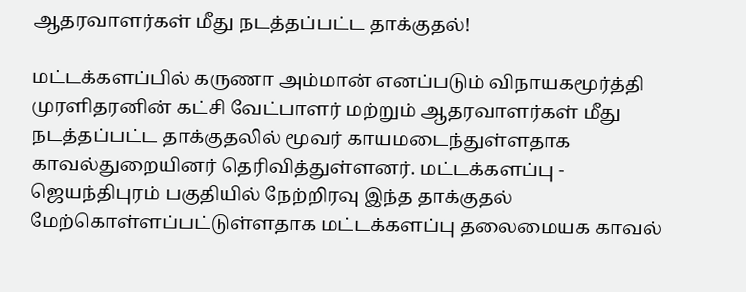ஆதரவாளர்கள் மீது நடத்தப்பட்ட தாக்குதல்!

மட்டக்களப்பில் கருணா அம்மான் எனப்படும் விநாயகமூர்த்தி முரளிதரனின் கட்சி வேட்பாளர் மற்றும் ஆதரவாளர்கள் மீது நடத்தப்பட்ட தாக்குதலில் மூவர் காயமடைந்துள்ளதாக காவல்துறையினர் தெரிவித்துள்ளனர். மட்டக்களப்பு - ஜெயந்திபுரம் பகுதியில் நேற்றிரவு இந்த தாக்குதல் மேற்கொள்ளப்பட்டுள்ளதாக மட்டக்களப்பு தலைமையக காவல்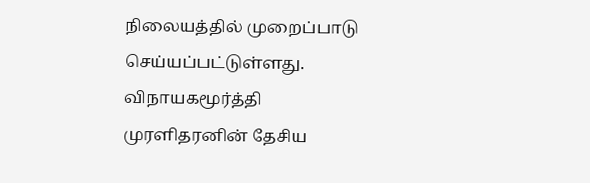நிலையத்தில் முறைப்பாடு செய்யப்பட்டுள்ளது. விநாயகமூர்த்தி முரளிதரனின் தேசிய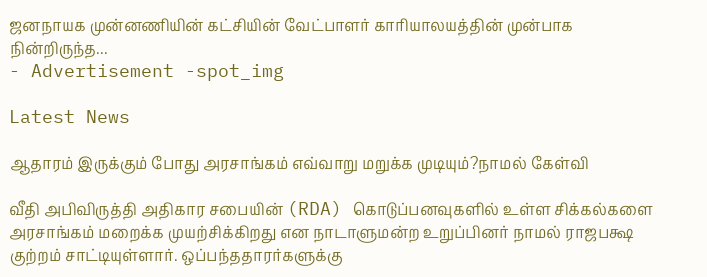ஜனநாயக முன்னணியின் கட்சியின் வேட்பாளர் காரியாலயத்தின் முன்பாக நின்றிருந்த...
- Advertisement -spot_img

Latest News

ஆதாரம் இருக்கும் போது அரசாங்கம் எவ்வாறு மறுக்க முடியும்?நாமல் கேள்வி

வீதி அபிவிருத்தி அதிகார சபையின் (RDA) கொடுப்பனவுகளில் உள்ள சிக்கல்களை அரசாங்கம் மறைக்க முயற்சிக்கிறது என நாடாளுமன்ற உறுப்பினர் நாமல் ராஜபக்ஷ குற்றம் சாட்டியுள்ளார். ஒப்பந்ததாரர்களுக்கு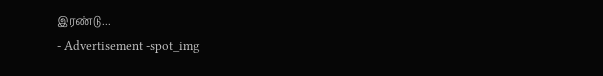இரண்டு...
- Advertisement -spot_img